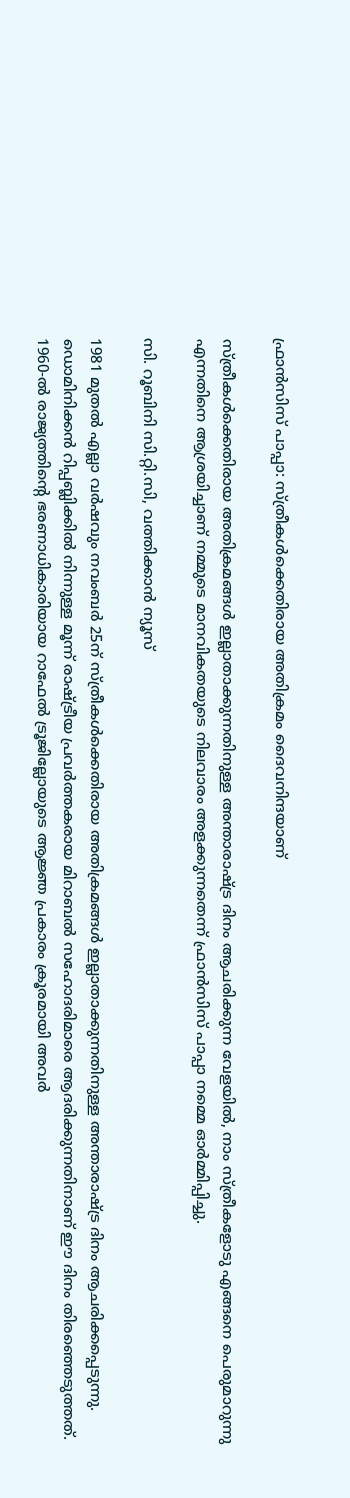ഫ്രാൻസിസ് പാപ്പാ: സ്ത്രീകൾക്കെതിരായ അതിക്രമം ദൈവനിന്ദയാണ്

സ്ത്രീകൾക്കെതിരായ അതിക്രമങ്ങൾ ഇല്ലാതാക്കുന്നതിനുള്ള അന്താരാഷ്ട്ര ദിനം ആചരിക്കുന്ന വേളയിൽ, നാം സ്ത്രീകളോടു എങ്ങനെ പെരുമാറുന്നു എന്നതിനെ ആശ്രയിച്ചാണ് നമ്മുടെ മാനവികതയുടെ നിലവാരം അളക്കുന്നതെന്ന് ഫ്രാൻസിസ് പാപ്പാ നമ്മെ ഓർമ്മിപ്പിച്ചു.

സി. റൂബിനി സി.റ്റി.സി, വത്തിക്കാന്‍ ന്യൂസ്

1981 മുതൽ എല്ലാ വർഷവും നവംബർ 25ന് സ്ത്രീകൾക്കെതിരായ അതിക്രമങ്ങൾ ഇല്ലാതാക്കുന്നതിനുള്ള അന്താരാഷ്ട്ര ദിനം ആചരിക്കപ്പെടുന്നു. ഡൊമിനിക്കൻ റിപ്പബ്ലിക്കിൽ നിന്നുള്ള മൂന്ന് രാഷ്ട്രീയ പ്രവർത്തകരായ മിറാബൽ സഹോദരിമാരെ ആദരിക്കുന്നതിനാണ് ഈ ദിനം തിരഞ്ഞെടുത്തത്. 1960-ൽ രാജ്യത്തിന്റെ ഭരണാധികാരിയായ റാഫേൽ ട്രൂജില്ലോയുടെ ആജ്ഞ പ്രകാരം ക്രൂരമായി അവർ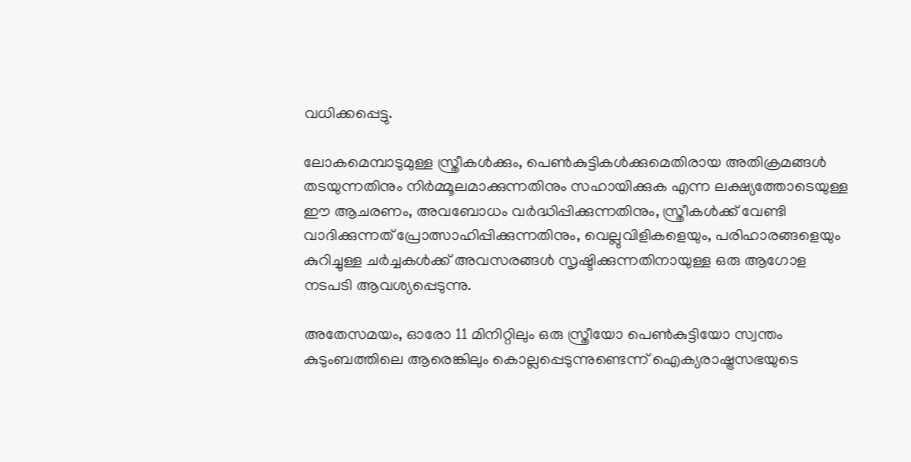വധിക്കപ്പെട്ടു.

ലോകമെമ്പാടുമുള്ള സ്ത്രീകൾക്കും, പെൺകുട്ടികൾക്കുമെതിരായ അതിക്രമങ്ങൾ തടയുന്നതിനും നിർമ്മൂലമാക്കുന്നതിനും സഹായിക്കുക എന്ന ലക്ഷ്യത്തോടെയുള്ള ഈ ആചരണം, അവബോധം വർദ്ധിപ്പിക്കുന്നതിനും, സ്ത്രീകൾക്ക് വേണ്ടി വാദിക്കുന്നത് പ്രോത്സാഹിപ്പിക്കുന്നതിനും, വെല്ലുവിളികളെയും, പരിഹാരങ്ങളെയും കുറിച്ചുള്ള ചർച്ചകൾക്ക് അവസരങ്ങൾ സൃഷ്ടിക്കുന്നതിനായുള്ള ഒരു ആഗോള നടപടി ആവശ്യപ്പെടുന്നു.

അതേസമയം, ഓരോ 11 മിനിറ്റിലും ഒരു സ്ത്രീയോ പെൺകുട്ടിയോ സ്വന്തം കുടുംബത്തിലെ ആരെങ്കിലും കൊല്ലപ്പെടുന്നുണ്ടെന്ന് ഐക്യരാഷ്ട്രസഭയുടെ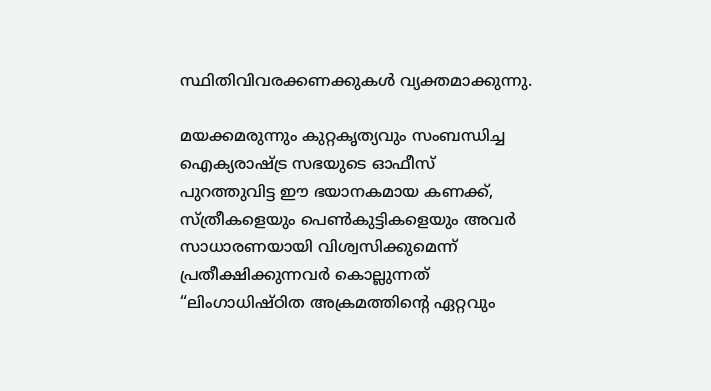സ്ഥിതിവിവരക്കണക്കുകൾ വ്യക്തമാക്കുന്നു.

മയക്കമരുന്നും കുറ്റകൃത്യവും സംബന്ധിച്ച ഐക്യരാഷ്ട്ര സഭയുടെ ഓഫീസ് പുറത്തുവിട്ട ഈ ഭയാനകമായ കണക്ക്, സ്ത്രീകളെയും പെൺകുട്ടികളെയും അവർ സാധാരണയായി വിശ്വസിക്കുമെന്ന് പ്രതീക്ഷിക്കുന്നവർ കൊല്ലുന്നത് “ലിംഗാധിഷ്ഠിത അക്രമത്തിന്റെ ഏറ്റവും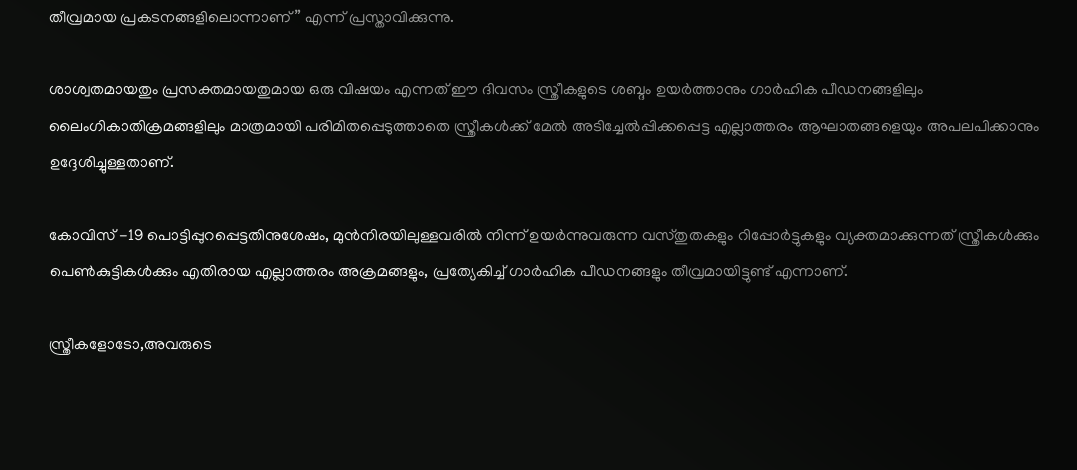തീവ്രമായ പ്രകടനങ്ങളിലൊന്നാണ്” എന്ന് പ്രസ്താവിക്കുന്നു.

ശാശ്വതമായതും പ്രസക്തമായതുമായ ഒരു വിഷയം എന്നത് ഈ ദിവസം സ്ത്രീകളുടെ ശബ്ദം ഉയർത്താനും ഗാർഹിക പീഡനങ്ങളിലും ലൈംഗികാതിക്രമങ്ങളിലും മാത്രമായി പരിമിതപ്പെടുത്താതെ സ്ത്രീകൾക്ക് മേൽ അടിച്ചേൽപ്പിക്കപ്പെട്ട എല്ലാത്തരം ആഘാതങ്ങളെയും അപലപിക്കാനും ഉദ്ദേശിച്ചുള്ളതാണ്.

കോവിസ് -19 പൊട്ടിപ്പുറപ്പെട്ടതിനുശേഷം, മുൻനിരയിലുള്ളവരിൽ നിന്ന് ഉയർന്നുവരുന്ന വസ്തുതകളും റിപ്പോർട്ടുകളും വ്യക്തമാക്കുന്നത് സ്ത്രീകൾക്കും പെൺകുട്ടികൾക്കും എതിരായ എല്ലാത്തരം അക്രമങ്ങളും, പ്രത്യേകിച്ച് ഗാർഹിക പീഡനങ്ങളും തീവ്രമായിട്ടുണ്ട് എന്നാണ്.

സ്ത്രീകളോടോ,അവരുടെ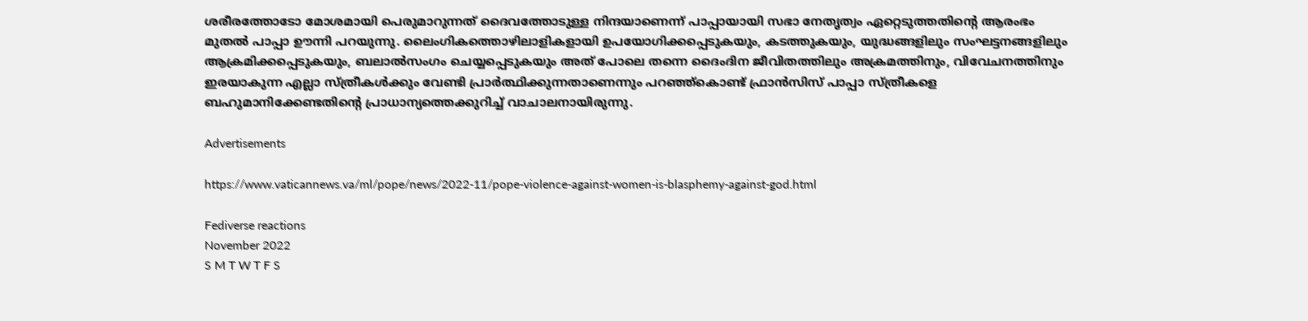ശരീരത്തോടോ മോശമായി പെരുമാറുന്നത് ദൈവത്തോടുള്ള നിന്ദയാണെന്ന് പാപ്പായായി സഭാ നേതൃത്വം ഏറ്റെടുത്തതിന്റെ ആരംഭം മുതൽ പാപ്പാ ഊന്നി പറയുന്നു. ലൈംഗികത്തൊഴിലാളികളായി ഉപയോഗിക്കപ്പെടുകയും, കടത്തുകയും, യുദ്ധങ്ങളിലും സംഘട്ടനങ്ങളിലും ആക്രമിക്കപ്പെടുകയും, ബലാൽസംഗം ചെയ്യപ്പെടുകയും അത് പോലെ തന്നെ ദൈംദിന ജീവിതത്തിലും അക്രമത്തിനും, വിവേചനത്തിനും ഇരയാകുന്ന എല്ലാ സ്ത്രീകൾക്കും വേണ്ടി പ്രാർത്ഥിക്കുന്നതാണെന്നും പറഞ്ഞ്കൊണ്ട് ഫ്രാൻസിസ് പാപ്പാ സ്ത്രീകളെ ബഹുമാനിക്കേണ്ടതിന്റെ പ്രാധാന്യത്തെക്കുറിച്ച് വാചാലനായിരുന്നു.

Advertisements

https://www.vaticannews.va/ml/pope/news/2022-11/pope-violence-against-women-is-blasphemy-against-god.html

Fediverse reactions
November 2022
S M T W T F S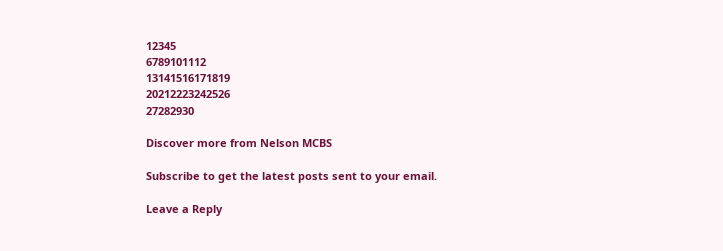12345
6789101112
13141516171819
20212223242526
27282930

Discover more from Nelson MCBS

Subscribe to get the latest posts sent to your email.

Leave a Reply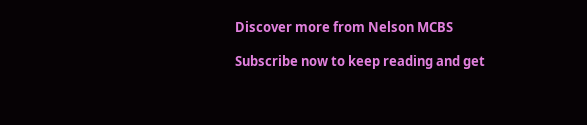Discover more from Nelson MCBS

Subscribe now to keep reading and get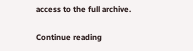access to the full archive.

Continue reading